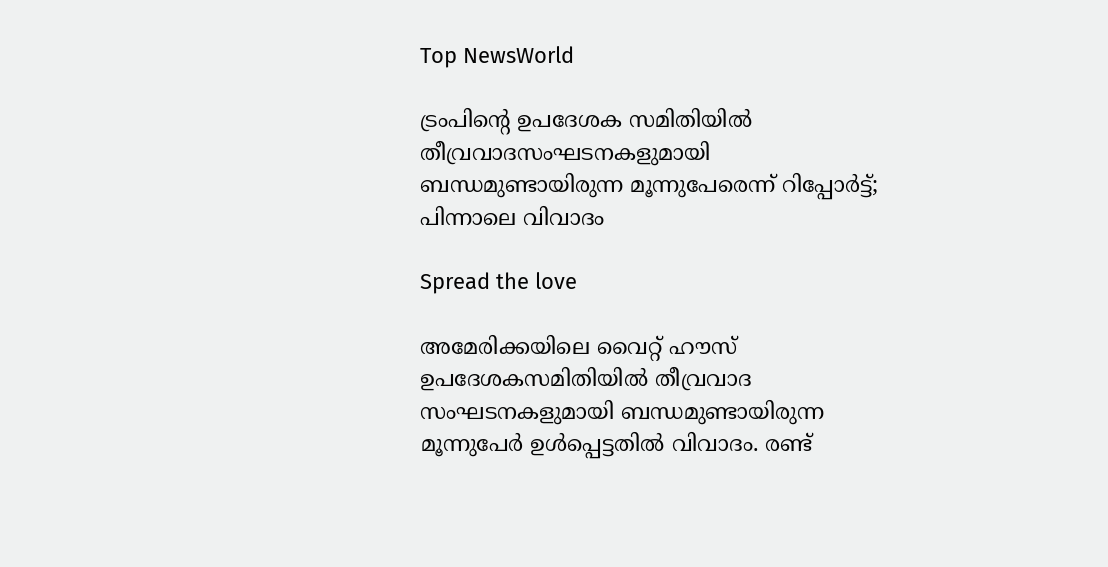Top NewsWorld

ട്രംപിന്റെ ഉപദേശക സമിതിയില്‍ തീവ്രവാദസംഘടനകളുമായി ബന്ധമുണ്ടായിരുന്ന മൂന്നുപേരെന്ന് റിപ്പോര്‍ട്ട്; പിന്നാലെ വിവാദം

Spread the love

അമേരിക്കയിലെ വൈറ്റ് ഹൗസ് ഉപദേശകസമിതിയില്‍ തീവ്രവാദ സംഘടനകളുമായി ബന്ധമുണ്ടായിരുന്ന മൂന്നുപേര്‍ ഉള്‍പ്പെട്ടതില്‍ വിവാദം. രണ്ട്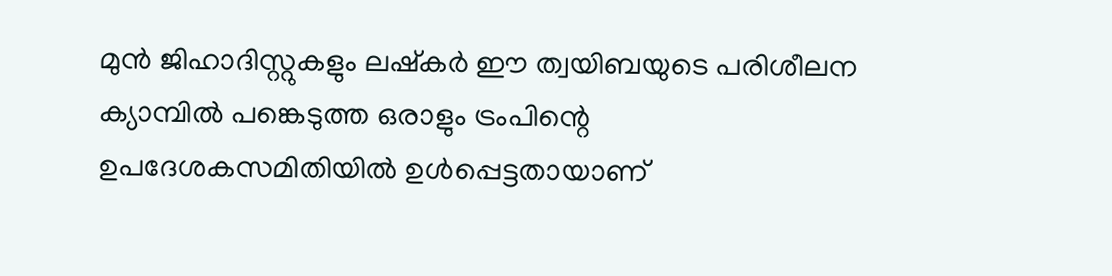മുന്‍ ജിഹാദിസ്റ്റുകളും ലഷ്‌കര്‍ ഈ ത്വയിബയുടെ പരിശീലന ക്യാമ്പില്‍ പങ്കെടുത്ത ഒരാളും ട്രംപിന്റെ ഉപദേശകസമിതിയില്‍ ഉള്‍പ്പെട്ടതായാണ്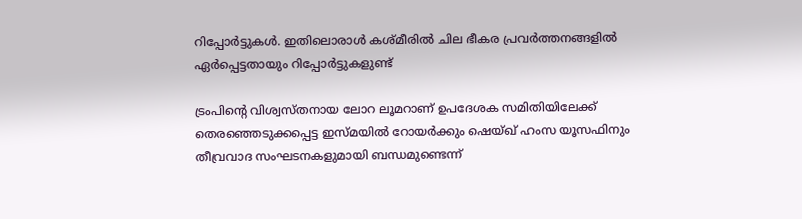റിപ്പോര്‍ട്ടുകള്‍. ഇതിലൊരാള്‍ കശ്മീരില്‍ ചില ഭീകര പ്രവര്‍ത്തനങ്ങളില്‍ ഏര്‍പ്പെട്ടതായും റിപ്പോര്‍ട്ടുകളുണ്ട്

ട്രംപിന്റെ വിശ്വസ്തനായ ലോറ ലൂമറാണ് ഉപദേശക സമിതിയിലേക്ക് തെരഞ്ഞെടുക്കപ്പെട്ട ഇസ്മയില്‍ റോയര്‍ക്കും ഷെയ്ഖ് ഹംസ യൂസഫിനും തീവ്രവാദ സംഘടനകളുമായി ബന്ധമുണ്ടെന്ന്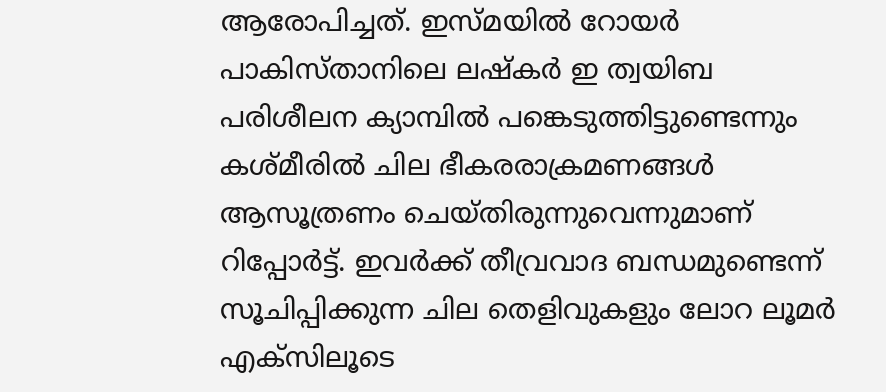ആരോപിച്ചത്. ഇസ്മയില്‍ റോയര്‍ പാകിസ്താനിലെ ലഷ്‌കര്‍ ഇ ത്വയിബ പരിശീലന ക്യാമ്പില്‍ പങ്കെടുത്തിട്ടുണ്ടെന്നും കശ്മീരില്‍ ചില ഭീകരരാക്രമണങ്ങള്‍ ആസൂത്രണം ചെയ്തിരുന്നുവെന്നുമാണ് റിപ്പോര്‍ട്ട്. ഇവര്‍ക്ക് തീവ്രവാദ ബന്ധമുണ്ടെന്ന് സൂചിപ്പിക്കുന്ന ചില തെളിവുകളും ലോറ ലൂമര്‍ എക്‌സിലൂടെ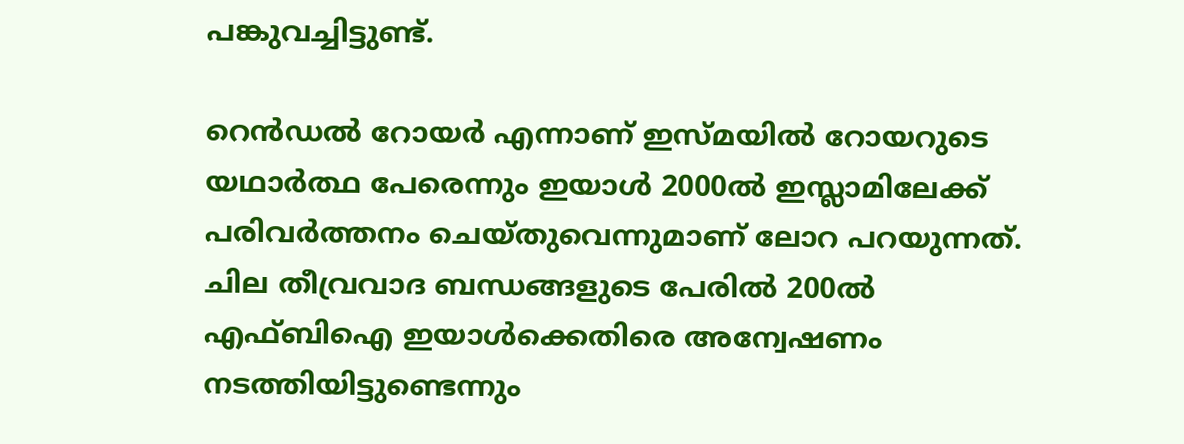പങ്കുവച്ചിട്ടുണ്ട്.

റെന്‍ഡല്‍ റോയര്‍ എന്നാണ് ഇസ്മയില്‍ റോയറുടെ യഥാര്‍ത്ഥ പേരെന്നും ഇയാള്‍ 2000ല്‍ ഇസ്ലാമിലേക്ക് പരിവര്‍ത്തനം ചെയ്തുവെന്നുമാണ് ലോറ പറയുന്നത്. ചില തീവ്രവാദ ബന്ധങ്ങളുടെ പേരില്‍ 200ല്‍ എഫ്ബിഐ ഇയാള്‍ക്കെതിരെ അന്വേഷണം നടത്തിയിട്ടുണ്ടെന്നും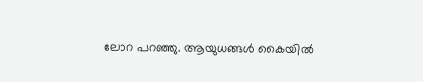ലോറ പറഞ്ഞു. ആയുധങ്ങള്‍ കൈയില്‍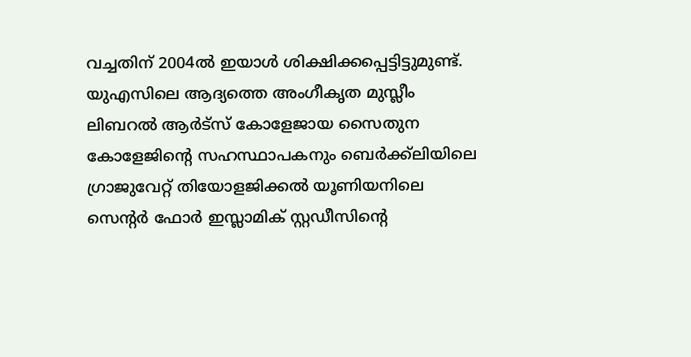വച്ചതിന് 2004ല്‍ ഇയാള്‍ ശിക്ഷിക്കപ്പെട്ടിട്ടുമുണ്ട്. യുഎസിലെ ആദ്യത്തെ അംഗീകൃത മുസ്ലീം ലിബറല്‍ ആര്‍ട്സ് കോളേജായ സൈതുന കോളേജിന്റെ സഹസ്ഥാപകനും ബെര്‍ക്ക്ലിയിലെ ഗ്രാജുവേറ്റ് തിയോളജിക്കല്‍ യൂണിയനിലെ സെന്റര്‍ ഫോര്‍ ഇസ്ലാമിക് സ്റ്റഡീസിന്റെ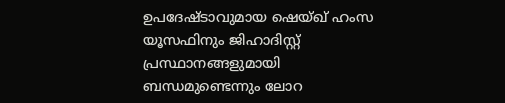ഉപദേഷ്ടാവുമായ ഷെയ്ഖ് ഹംസ യൂസഫിനും ജിഹാദിസ്റ്റ് പ്രസ്ഥാനങ്ങളുമായി ബന്ധമുണ്ടെന്നും ലോറ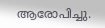ആരോപിച്ചു.